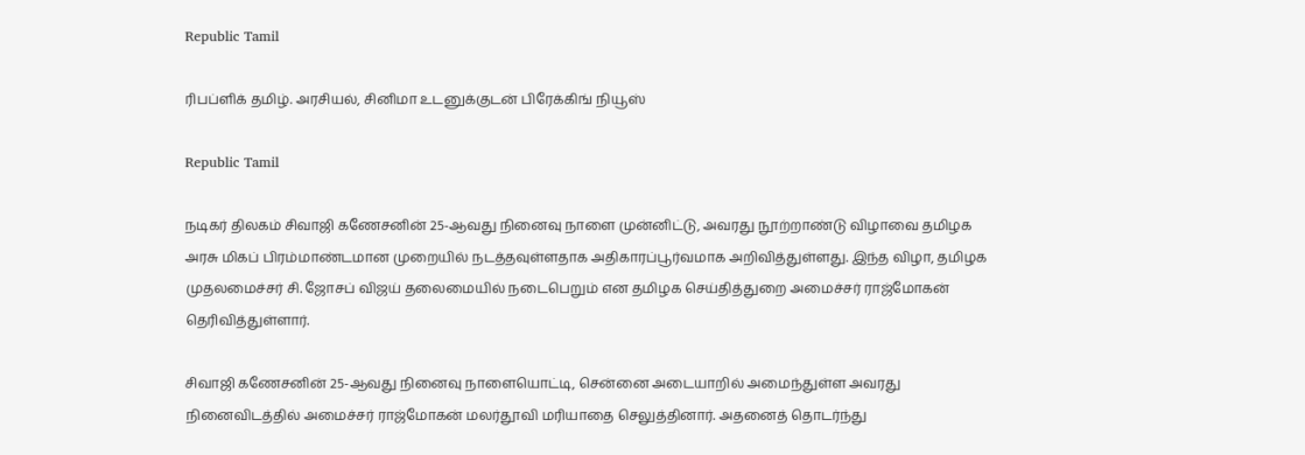Republic Tamil

ரிபப்ளிக் தமிழ். அரசியல், சினிமா உடனுக்குடன் பிரேக்கிங் நியூஸ்

Republic Tamil

நடிகர் திலகம் சிவாஜி கணேசனின் 25-ஆவது நினைவு நாளை முன்னிட்டு, அவரது நூற்றாண்டு விழாவை தமிழக அரசு மிகப் பிரம்மாண்டமான முறையில் நடத்தவுள்ளதாக அதிகாரப்பூர்வமாக அறிவித்துள்ளது. இந்த விழா, தமிழக முதலமைச்சர் சி. ஜோசப் விஜய் தலைமையில் நடைபெறும் என தமிழக செய்தித்துறை அமைச்சர் ராஜ்மோகன் தெரிவித்துள்ளார்.

சிவாஜி கணேசனின் 25-ஆவது நினைவு நாளையொட்டி, சென்னை அடையாறில் அமைந்துள்ள அவரது நினைவிடத்தில் அமைச்சர் ராஜ்மோகன் மலர்தூவி மரியாதை செலுத்தினார். அதனைத் தொடர்ந்து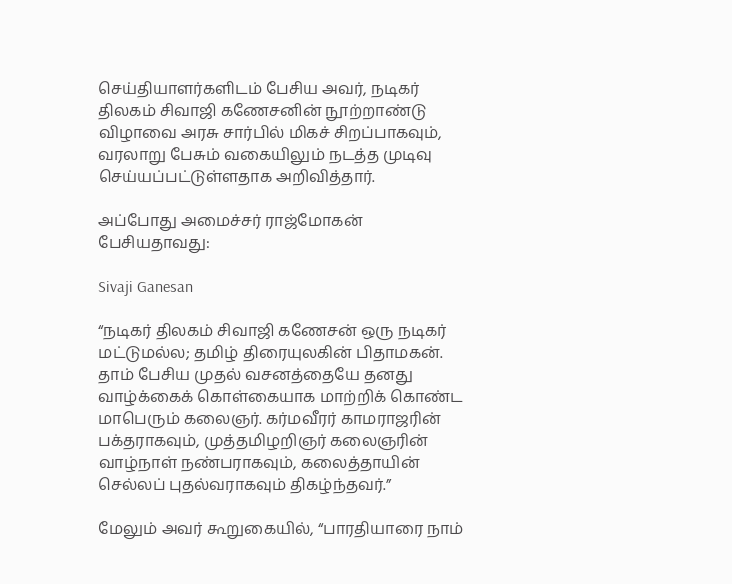செய்தியாளர்களிடம் பேசிய அவர், நடிகர் திலகம் சிவாஜி கணேசனின் நூற்றாண்டு விழாவை அரசு சார்பில் மிகச் சிறப்பாகவும், வரலாறு பேசும் வகையிலும் நடத்த முடிவு செய்யப்பட்டுள்ளதாக அறிவித்தார்.

அப்போது அமைச்சர் ராஜ்மோகன் பேசியதாவது:

Sivaji Ganesan

“நடிகர் திலகம் சிவாஜி கணேசன் ஒரு நடிகர் மட்டுமல்ல; தமிழ் திரையுலகின் பிதாமகன். தாம் பேசிய முதல் வசனத்தையே தனது வாழ்க்கைக் கொள்கையாக மாற்றிக் கொண்ட மாபெரும் கலைஞர். கர்மவீரர் காமராஜரின் பக்தராகவும், முத்தமிழறிஞர் கலைஞரின் வாழ்நாள் நண்பராகவும், கலைத்தாயின் செல்லப் புதல்வராகவும் திகழ்ந்தவர்.”

மேலும் அவர் கூறுகையில், “பாரதியாரை நாம்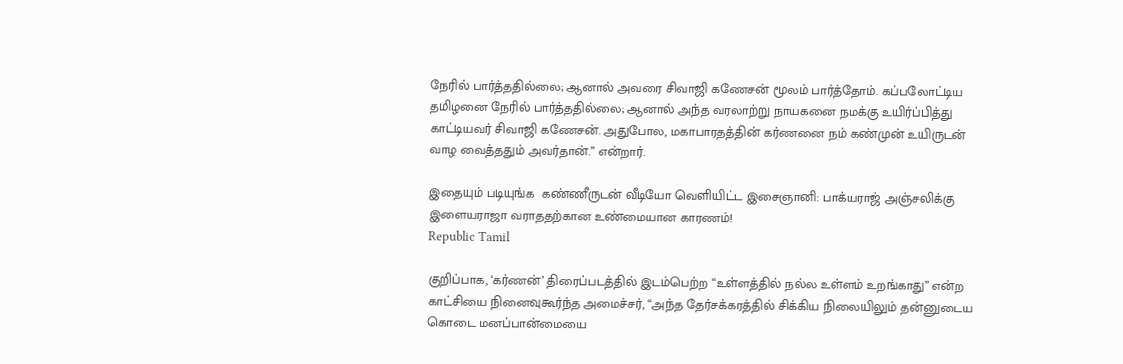நேரில் பார்த்ததில்லை; ஆனால் அவரை சிவாஜி கணேசன் மூலம் பார்த்தோம். கப்பலோட்டிய தமிழனை நேரில் பார்த்ததில்லை; ஆனால் அந்த வரலாற்று நாயகனை நமக்கு உயிர்ப்பித்து காட்டியவர் சிவாஜி கணேசன். அதுபோல, மகாபாரதத்தின் கர்ணனை நம் கண்முன் உயிருடன் வாழ வைத்ததும் அவர்தான்.” என்றார்.

இதையும் படியுங்க  கண்ணீருடன் வீடியோ வெளியிட்ட இசைஞானி: பாக்யராஜ் அஞ்சலிக்கு இளையராஜா வராததற்கான உண்மையான காரணம்!
Republic Tamil

குறிப்பாக, ‘கர்ணன்’ திரைப்படத்தில் இடம்பெற்ற “உள்ளத்தில் நல்ல உள்ளம் உறங்காது” என்ற காட்சியை நினைவுகூர்ந்த அமைச்சர், “அந்த தேர்சக்கரத்தில் சிக்கிய நிலையிலும் தன்னுடைய கொடை மனப்பான்மையை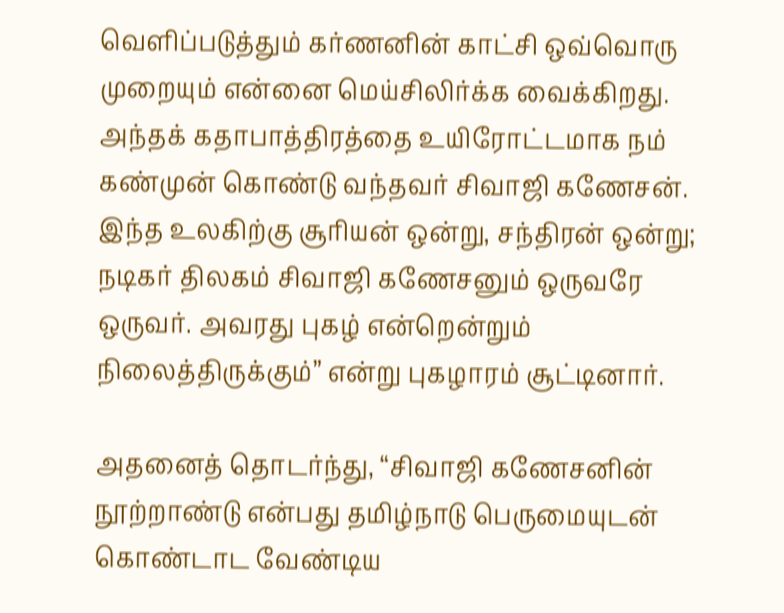வெளிப்படுத்தும் கர்ணனின் காட்சி ஒவ்வொரு முறையும் என்னை மெய்சிலிர்க்க வைக்கிறது. அந்தக் கதாபாத்திரத்தை உயிரோட்டமாக நம் கண்முன் கொண்டு வந்தவர் சிவாஜி கணேசன். இந்த உலகிற்கு சூரியன் ஒன்று, சந்திரன் ஒன்று; நடிகர் திலகம் சிவாஜி கணேசனும் ஒருவரே ஒருவர். அவரது புகழ் என்றென்றும் நிலைத்திருக்கும்” என்று புகழாரம் சூட்டினார்.

அதனைத் தொடர்ந்து, “சிவாஜி கணேசனின் நூற்றாண்டு என்பது தமிழ்நாடு பெருமையுடன் கொண்டாட வேண்டிய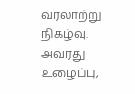வரலாற்று நிகழ்வு. அவரது உழைப்பு,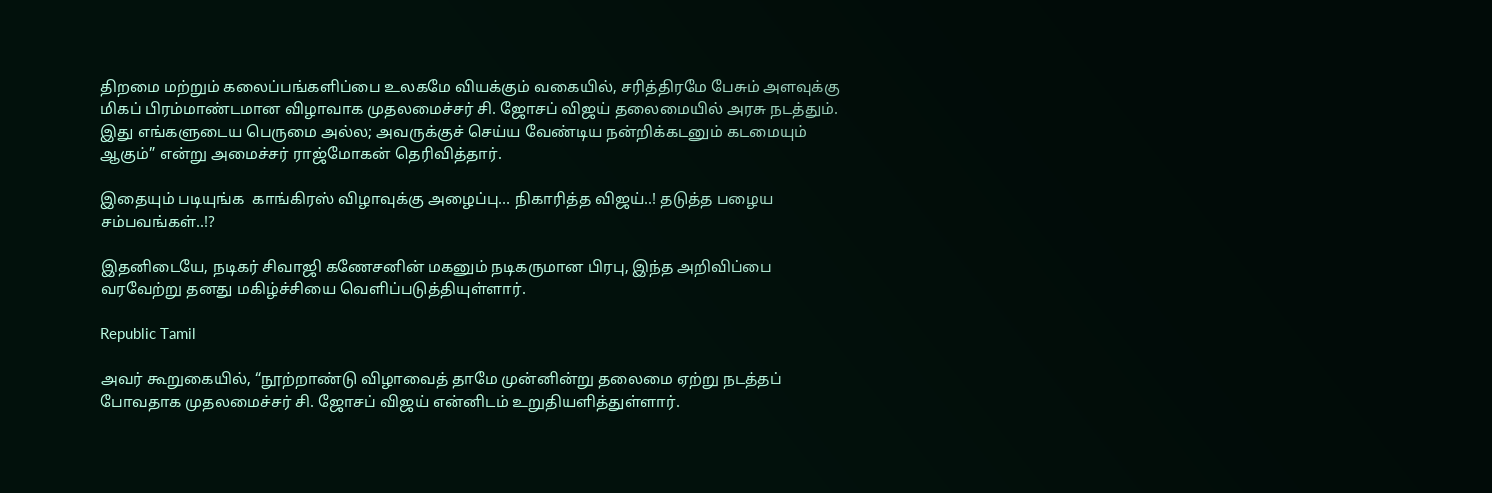திறமை மற்றும் கலைப்பங்களிப்பை உலகமே வியக்கும் வகையில், சரித்திரமே பேசும் அளவுக்கு மிகப் பிரம்மாண்டமான விழாவாக முதலமைச்சர் சி. ஜோசப் விஜய் தலைமையில் அரசு நடத்தும். இது எங்களுடைய பெருமை அல்ல; அவருக்குச் செய்ய வேண்டிய நன்றிக்கடனும் கடமையும் ஆகும்” என்று அமைச்சர் ராஜ்மோகன் தெரிவித்தார்.

இதையும் படியுங்க  காங்கிரஸ் விழாவுக்கு அழைப்பு… நிகாரித்த விஜய்..! தடுத்த பழைய சம்பவங்கள்..!?

இதனிடையே, நடிகர் சிவாஜி கணேசனின் மகனும் நடிகருமான பிரபு, இந்த அறிவிப்பை வரவேற்று தனது மகிழ்ச்சியை வெளிப்படுத்தியுள்ளார்.

Republic Tamil

அவர் கூறுகையில், “நூற்றாண்டு விழாவைத் தாமே முன்னின்று தலைமை ஏற்று நடத்தப் போவதாக முதலமைச்சர் சி. ஜோசப் விஜய் என்னிடம் உறுதியளித்துள்ளார்.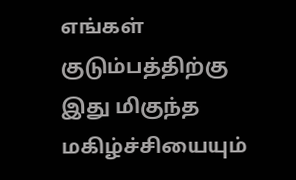எங்கள் குடும்பத்திற்கு இது மிகுந்த மகிழ்ச்சியையும்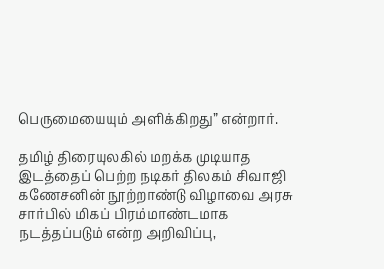பெருமையையும் அளிக்கிறது” என்றார்.

தமிழ் திரையுலகில் மறக்க முடியாத இடத்தைப் பெற்ற நடிகர் திலகம் சிவாஜி கணேசனின் நூற்றாண்டு விழாவை அரசு சார்பில் மிகப் பிரம்மாண்டமாக நடத்தப்படும் என்ற அறிவிப்பு,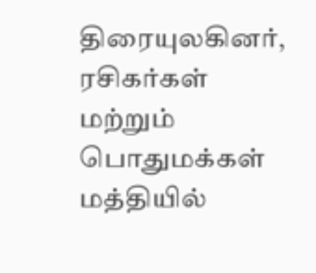திரையுலகினர், ரசிகர்கள் மற்றும் பொதுமக்கள் மத்தியில்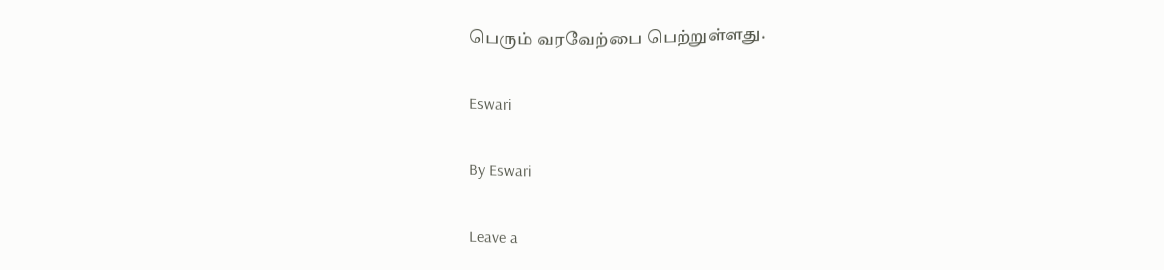பெரும் வரவேற்பை பெற்றுள்ளது.

Eswari

By Eswari

Leave a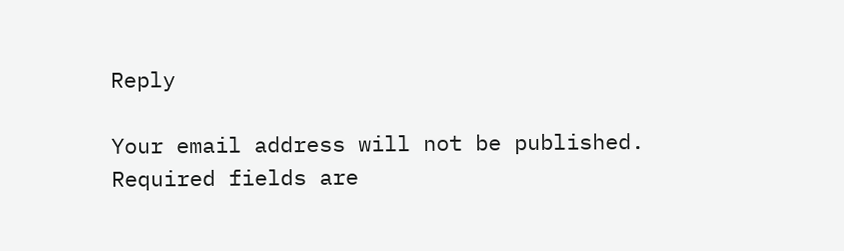Reply

Your email address will not be published. Required fields are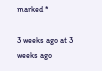marked *

3 weeks ago at 3 weeks ago